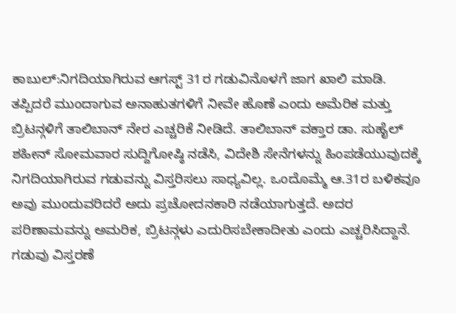ಕಾಬುಲ್:ನಿಗದಿಯಾಗಿರುವ ಆಗಸ್ಟ್ 31ರ ಗಡುವಿನೊಳಗೆ ಜಾಗ ಖಾಲಿ ಮಾಡಿ. ತಪ್ಪಿದರೆ ಮುಂದಾಗುವ ಅನಾಹುತಗಳಿಗೆ ನೀವೇ ಹೊಣೆ ಎಂದು ಅಮೆರಿಕ ಮತ್ತು ಬ್ರಿಟನ್ಗಳಿಗೆ ತಾಲಿಬಾನ್ ನೇರ ಎಚ್ಚರಿಕೆ ನೀಡಿದೆ. ತಾಲಿಬಾನ್ ವಕ್ತಾರ ಡಾ. ಸುಹೈಲ್ ಶಹೀನ್ ಸೋಮವಾರ ಸುದ್ದಿಗೋಷ್ಠಿ ನಡೆಸಿ, ವಿದೇಶಿ ಸೇನೆಗಳನ್ನು ಹಿಂಪಡೆಯುವುದಕ್ಕೆ ನಿಗದಿಯಾಗಿರುವ ಗಡುವನ್ನು ವಿಸ್ತರಿಸಲು ಸಾಧ್ಯವಿಲ್ಲ. ಒಂದೊಮ್ಮೆ ಆ.31ರ ಬಳಿಕವೂ ಅವು ಮುಂದುವರಿದರೆ ಅದು ಪ್ರಚೋದನಕಾರಿ ನಡೆಯಾಗುತ್ತದೆ. ಅದರ ಪರಿಣಾಮವನ್ನು ಅಮರಿಕ, ಬ್ರಿಟನ್ಗಳು ಎದುರಿಸಬೇಕಾದೀತು ಎಂದು ಎಚ್ಚರಿಸಿದ್ದಾನೆ.
ಗಡುವು ವಿಸ್ತರಣೆ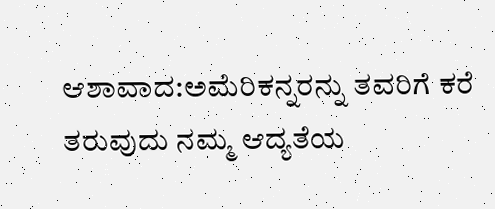ಆಶಾವಾದ:ಅಮೆರಿಕನ್ನರನ್ನು ತವರಿಗೆ ಕರೆ ತರುವುದು ನಮ್ಮ ಆದ್ಯತೆಯ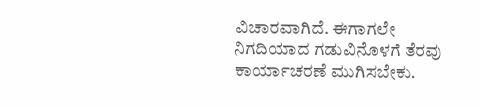ವಿಚಾರವಾಗಿದೆ. ಈಗಾಗಲೇ ನಿಗದಿಯಾದ ಗಡುವಿನೊಳಗೆ ತೆರವು ಕಾರ್ಯಾಚರಣೆ ಮುಗಿಸಬೇಕು.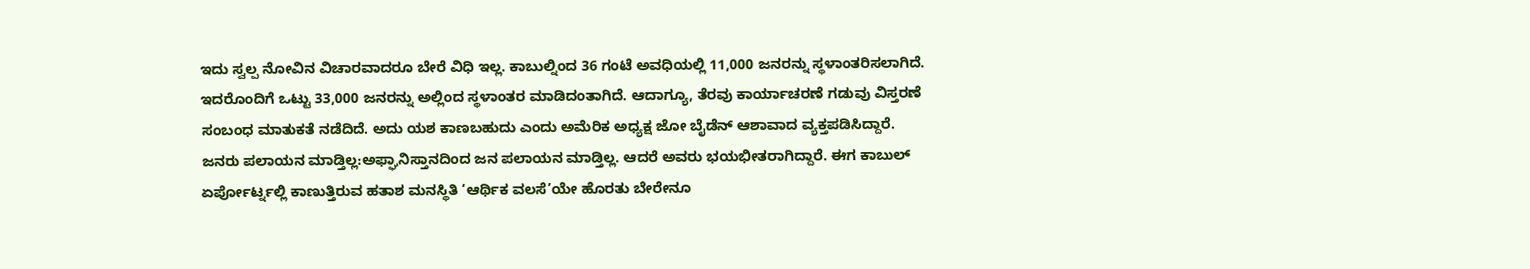ಇದು ಸ್ವಲ್ಪ ನೋವಿನ ವಿಚಾರವಾದರೂ ಬೇರೆ ವಿಧಿ ಇಲ್ಲ. ಕಾಬುಲ್ನಿಂದ 36 ಗಂಟೆ ಅವಧಿಯಲ್ಲಿ 11,000 ಜನರನ್ನು ಸ್ಥಳಾಂತರಿಸಲಾಗಿದೆ. ಇದರೊಂದಿಗೆ ಒಟ್ಟು 33,000 ಜನರನ್ನು ಅಲ್ಲಿಂದ ಸ್ಥಳಾಂತರ ಮಾಡಿದಂತಾಗಿದೆ. ಆದಾಗ್ಯೂ, ತೆರವು ಕಾರ್ಯಾಚರಣೆ ಗಡುವು ವಿಸ್ತರಣೆ ಸಂಬಂಧ ಮಾತುಕತೆ ನಡೆದಿದೆ. ಅದು ಯಶ ಕಾಣಬಹುದು ಎಂದು ಅಮೆರಿಕ ಅಧ್ಯಕ್ಷ ಜೋ ಬೈಡೆನ್ ಆಶಾವಾದ ವ್ಯಕ್ತಪಡಿಸಿದ್ದಾರೆ.
ಜನರು ಪಲಾಯನ ಮಾಡ್ತಿಲ್ಲ:ಅಫ್ಘಾನಿಸ್ತಾನದಿಂದ ಜನ ಪಲಾಯನ ಮಾಡ್ತಿಲ್ಲ. ಆದರೆ ಅವರು ಭಯಭೀತರಾಗಿದ್ದಾರೆ. ಈಗ ಕಾಬುಲ್ ಏರ್ಪೋರ್ಟ್ನಲ್ಲಿ ಕಾಣುತ್ತಿರುವ ಹತಾಶ ಮನಸ್ಥಿತಿ ‘ಆರ್ಥಿಕ ವಲಸೆ’ಯೇ ಹೊರತು ಬೇರೇನೂ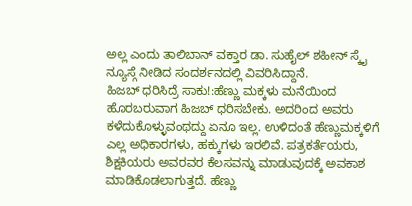ಅಲ್ಲ ಎಂದು ತಾಲಿಬಾನ್ ವಕ್ತಾರ ಡಾ. ಸುಹೈಲ್ ಶಹೀನ್ ಸ್ಕೈ ನ್ಯೂಸ್ಗೆ ನೀಡಿದ ಸಂದರ್ಶನದಲ್ಲಿ ವಿವರಿಸಿದ್ದಾನೆ.
ಹಿಜಬ್ ಧರಿಸಿದ್ರೆ ಸಾಕು!:ಹೆಣ್ಣು ಮಕ್ಕಳು ಮನೆಯಿಂದ ಹೊರಬರುವಾಗ ಹಿಜಬ್ ಧರಿಸಬೇಕು. ಅದರಿಂದ ಅವರು ಕಳೆದುಕೊಳ್ಳುವಂಥದ್ದು ಏನೂ ಇಲ್ಲ. ಉಳಿದಂತೆ ಹೆಣ್ಣುಮಕ್ಕಳಿಗೆ ಎಲ್ಲ ಅಧಿಕಾರಗಳು, ಹಕ್ಕುಗಳು ಇರಲಿವೆ. ಪತ್ರಕರ್ತೆಯರು, ಶಿಕ್ಷಕಿಯರು ಅವರವರ ಕೆಲಸವನ್ನು ಮಾಡುವುದಕ್ಕೆ ಅವಕಾಶ ಮಾಡಿಕೊಡಲಾಗುತ್ತದೆ. ಹೆಣ್ಣು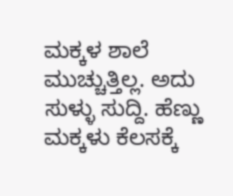ಮಕ್ಕಳ ಶಾಲೆ ಮುಚ್ಚುತ್ತಿಲ್ಲ. ಅದು ಸುಳ್ಳು ಸುದ್ದಿ. ಹೆಣ್ಣು ಮಕ್ಕಳು ಕೆಲಸಕ್ಕೆ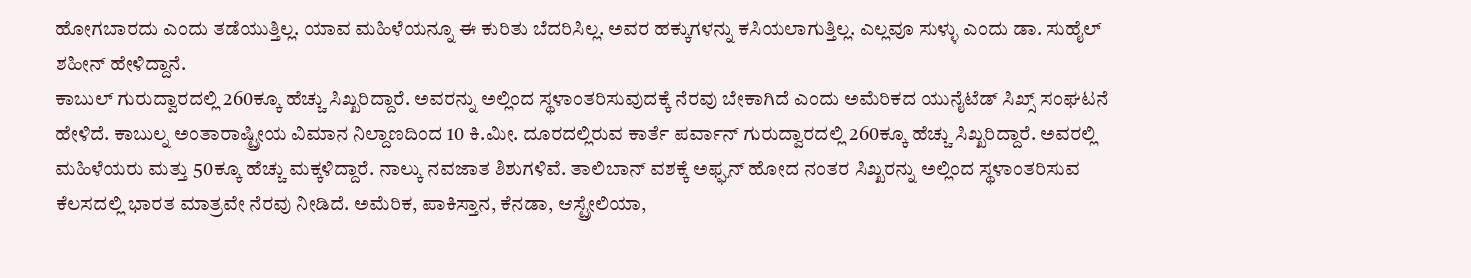ಹೋಗಬಾರದು ಎಂದು ತಡೆಯುತ್ತಿಲ್ಲ. ಯಾವ ಮಹಿಳೆಯನ್ನೂ ಈ ಕುರಿತು ಬೆದರಿಸಿಲ್ಲ. ಅವರ ಹಕ್ಕುಗಳನ್ನು ಕಸಿಯಲಾಗುತ್ತಿಲ್ಲ. ಎಲ್ಲವೂ ಸುಳ್ಳು ಎಂದು ಡಾ. ಸುಹೈಲ್ ಶಹೀನ್ ಹೇಳಿದ್ದಾನೆ.
ಕಾಬುಲ್ ಗುರುದ್ವಾರದಲ್ಲಿ 260ಕ್ಕೂ ಹೆಚ್ಚು ಸಿಖ್ಖರಿದ್ದಾರೆ. ಅವರನ್ನು ಅಲ್ಲಿಂದ ಸ್ಥಳಾಂತರಿಸುವುದಕ್ಕೆ ನೆರವು ಬೇಕಾಗಿದೆ ಎಂದು ಅಮೆರಿಕದ ಯುನೈಟೆಡ್ ಸಿಖ್ಸ್ ಸಂಘಟನೆ ಹೇಳಿದೆ. ಕಾಬುಲ್ನ ಅಂತಾರಾಷ್ಟ್ರೀಯ ವಿಮಾನ ನಿಲ್ದಾಣದಿಂದ 10 ಕಿ.ಮೀ. ದೂರದಲ್ಲಿರುವ ಕಾರ್ತೆ ಪರ್ವಾನ್ ಗುರುದ್ವಾರದಲ್ಲಿ 260ಕ್ಕೂ ಹೆಚ್ಚು ಸಿಖ್ಖರಿದ್ದಾರೆ. ಅವರಲ್ಲಿ ಮಹಿಳೆಯರು ಮತ್ತು 50ಕ್ಕೂ ಹೆಚ್ಚು ಮಕ್ಕಳಿದ್ದಾರೆ. ನಾಲ್ಕು ನವಜಾತ ಶಿಶುಗಳಿವೆ. ತಾಲಿಬಾನ್ ವಶಕ್ಕೆ ಅಫ್ಘನ್ ಹೋದ ನಂತರ ಸಿಖ್ಖರನ್ನು ಅಲ್ಲಿಂದ ಸ್ಥಳಾಂತರಿಸುವ ಕೆಲಸದಲ್ಲಿ ಭಾರತ ಮಾತ್ರವೇ ನೆರವು ನೀಡಿದೆ. ಅಮೆರಿಕ, ಪಾಕಿಸ್ತಾನ, ಕೆನಡಾ, ಆಸ್ಟ್ರೇಲಿಯಾ,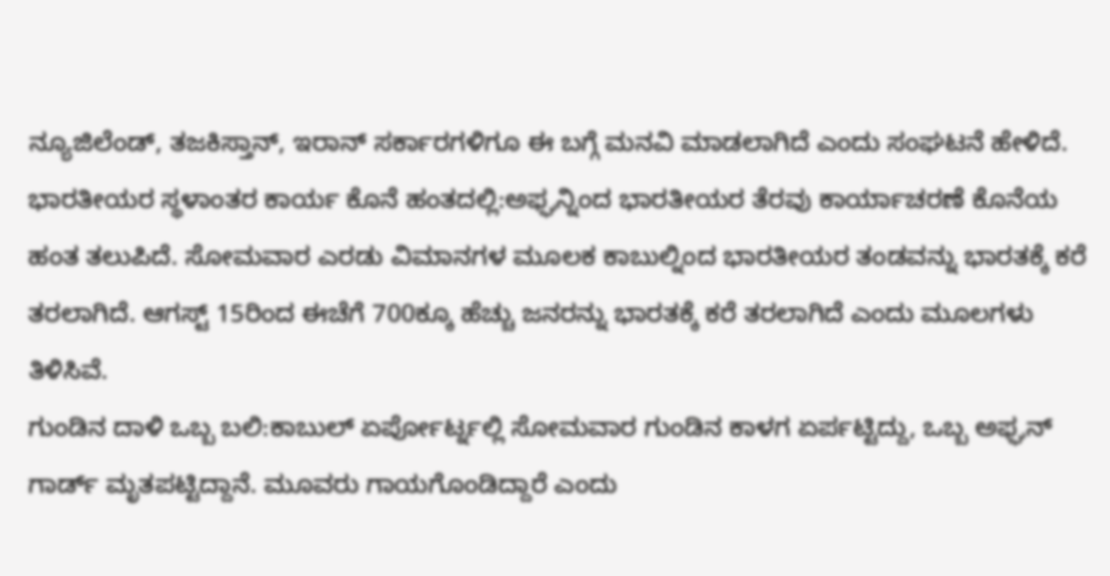ನ್ಯೂಜಿಲೆಂಡ್, ತಜಕಿಸ್ತಾನ್, ಇರಾನ್ ಸರ್ಕಾರಗಳಿಗೂ ಈ ಬಗ್ಗೆ ಮನವಿ ಮಾಡಲಾಗಿದೆ ಎಂದು ಸಂಘಟನೆ ಹೇಳಿದೆ.
ಭಾರತೀಯರ ಸ್ಥಳಾಂತರ ಕಾರ್ಯ ಕೊನೆ ಹಂತದಲ್ಲಿ:ಅಫ್ಘನ್ನಿಂದ ಭಾರತೀಯರ ತೆರವು ಕಾರ್ಯಾಚರಣೆ ಕೊನೆಯ ಹಂತ ತಲುಪಿದೆ. ಸೋಮವಾರ ಎರಡು ವಿಮಾನಗಳ ಮೂಲಕ ಕಾಬುಲ್ನಿಂದ ಭಾರತೀಯರ ತಂಡವನ್ನು ಭಾರತಕ್ಕೆ ಕರೆ ತರಲಾಗಿದೆ. ಆಗಸ್ಟ್ 15ರಿಂದ ಈಚೆಗೆ 700ಕ್ಕೂ ಹೆಚ್ಚು ಜನರನ್ನು ಭಾರತಕ್ಕೆ ಕರೆ ತರಲಾಗಿದೆ ಎಂದು ಮೂಲಗಳು ತಿಳಿಸಿವೆ.
ಗುಂಡಿನ ದಾಳಿ ಒಬ್ಬ ಬಲಿ:ಕಾಬುಲ್ ಏರ್ಪೋರ್ಟ್ನಲ್ಲಿ ಸೋಮವಾರ ಗುಂಡಿನ ಕಾಳಗ ಏರ್ಪಟ್ಟಿದ್ದು, ಒಬ್ಬ ಅಫ್ಘನ್ ಗಾರ್ಡ್ ಮೃತಪಟ್ಟಿದ್ದಾನೆ. ಮೂವರು ಗಾಯಗೊಂಡಿದ್ದಾರೆ ಎಂದು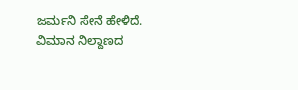ಜರ್ಮನಿ ಸೇನೆ ಹೇಳಿದೆ. ವಿಮಾನ ನಿಲ್ದಾಣದ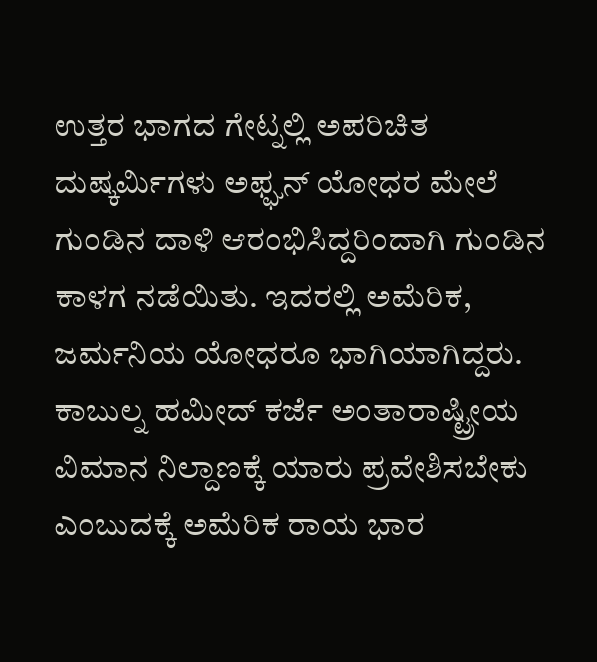ಉತ್ತರ ಭಾಗದ ಗೇಟ್ನಲ್ಲಿ ಅಪರಿಚಿತ ದುಷ್ಕರ್ವಿುಗಳು ಅಫ್ಘನ್ ಯೋಧರ ಮೇಲೆ ಗುಂಡಿನ ದಾಳಿ ಆರಂಭಿಸಿದ್ದರಿಂದಾಗಿ ಗುಂಡಿನ ಕಾಳಗ ನಡೆಯಿತು. ಇದರಲ್ಲಿ ಅಮೆರಿಕ, ಜರ್ಮನಿಯ ಯೋಧರೂ ಭಾಗಿಯಾಗಿದ್ದರು.
ಕಾಬುಲ್ನ ಹಮೀದ್ ಕರ್ಜೆ ಅಂತಾರಾಷ್ಟ್ರೀಯ ವಿಮಾನ ನಿಲ್ದಾಣಕ್ಕೆ ಯಾರು ಪ್ರವೇಶಿಸಬೇಕು ಎಂಬುದಕ್ಕೆ ಅಮೆರಿಕ ರಾಯ ಭಾರ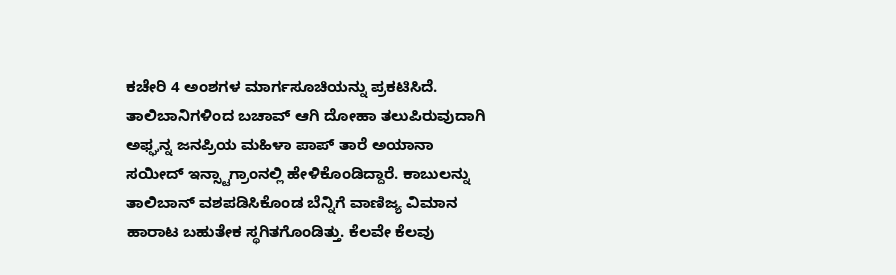ಕಚೇರಿ 4 ಅಂಶಗಳ ಮಾರ್ಗಸೂಚಿಯನ್ನು ಪ್ರಕಟಿಸಿದೆ.
ತಾಲಿಬಾನಿಗಳಿಂದ ಬಚಾವ್ ಆಗಿ ದೋಹಾ ತಲುಪಿರುವುದಾಗಿ ಅಫ್ಘನ್ನ ಜನಪ್ರಿಯ ಮಹಿಳಾ ಪಾಪ್ ತಾರೆ ಅಯಾನಾ ಸಯೀದ್ ಇನ್ಸ್ಟಾಗ್ರಾಂನಲ್ಲಿ ಹೇಳಿಕೊಂಡಿದ್ದಾರೆ. ಕಾಬುಲನ್ನು ತಾಲಿಬಾನ್ ವಶಪಡಿಸಿಕೊಂಡ ಬೆನ್ನಿಗೆ ವಾಣಿಜ್ಯ ವಿಮಾನ ಹಾರಾಟ ಬಹುತೇಕ ಸ್ಥಗಿತಗೊಂಡಿತ್ತು. ಕೆಲವೇ ಕೆಲವು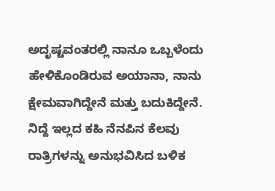ಅದೃಷ್ಟವಂತರಲ್ಲಿ ನಾನೂ ಒಬ್ಬಳೆಂದು ಹೇಳಿಕೊಂಡಿರುವ ಅಯಾನಾ, ನಾನು ಕ್ಷೇಮವಾಗಿದ್ದೇನೆ ಮತ್ತು ಬದುಕಿದ್ದೇನೆ. ನಿದ್ದೆ ಇಲ್ಲದ ಕಹಿ ನೆನಪಿನ ಕೆಲವು ರಾತ್ರಿಗಳನ್ನು ಅನುಭವಿಸಿದ ಬಳಿಕ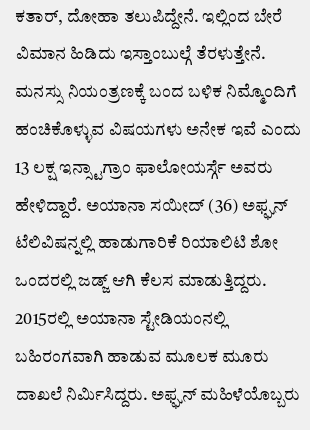ಕತಾರ್, ದೋಹಾ ತಲುಪಿದ್ದೇನೆ. ಇಲ್ಲಿಂದ ಬೇರೆ ವಿಮಾನ ಹಿಡಿದು ಇಸ್ತಾಂಬುಲ್ಗೆ ತೆರಳುತ್ತೇನೆ. ಮನಸ್ಸು ನಿಯಂತ್ರಣಕ್ಕೆ ಬಂದ ಬಳಿಕ ನಿಮ್ಮೊಂದಿಗೆ ಹಂಚಿಕೊಳ್ಳುವ ವಿಷಯಗಳು ಅನೇಕ ಇವೆ ಎಂದು 13 ಲಕ್ಷ ಇನ್ಸ್ಟಾಗ್ರಾಂ ಫಾಲೋಯರ್ಸ್ಗೆ ಅವರು ಹೇಳಿದ್ದಾರೆ. ಅಯಾನಾ ಸಯೀದ್ (36) ಅಫ್ಘನ್ ಟೆಲಿವಿಷನ್ನಲ್ಲಿ ಹಾಡುಗಾರಿಕೆ ರಿಯಾಲಿಟಿ ಶೋ ಒಂದರಲ್ಲಿ ಜಡ್ಜ್ ಆಗಿ ಕೆಲಸ ಮಾಡುತ್ತಿದ್ದರು. 2015ರಲ್ಲಿ ಅಯಾನಾ ಸ್ಟೇಡಿಯಂನಲ್ಲಿ ಬಹಿರಂಗವಾಗಿ ಹಾಡುವ ಮೂಲಕ ಮೂರು ದಾಖಲೆ ನಿರ್ವಿುಸಿದ್ದರು. ಅಫ್ಘನ್ ಮಹಿಳೆಯೊಬ್ಬರು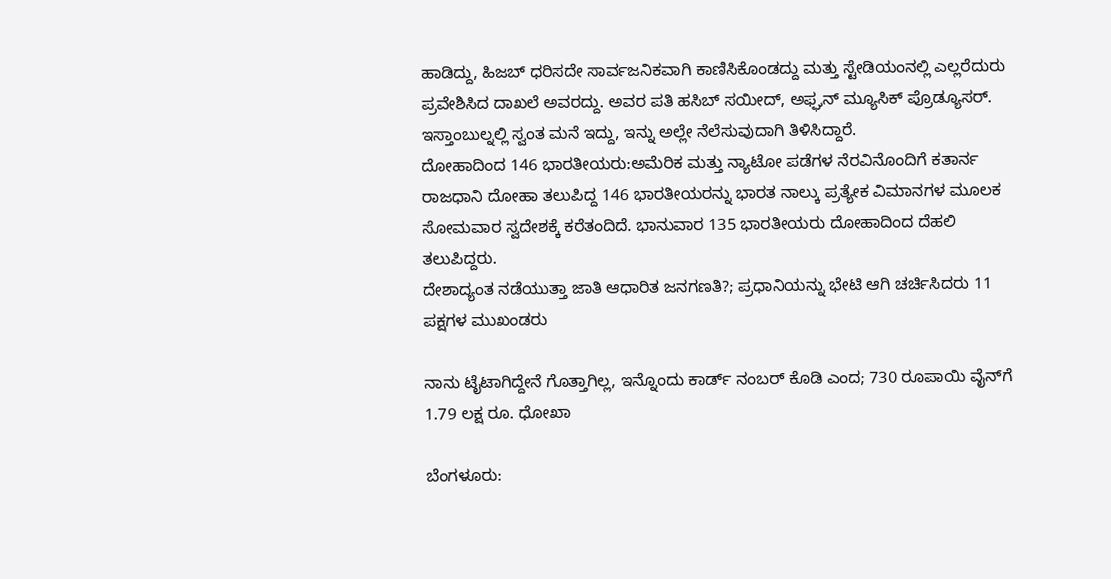ಹಾಡಿದ್ದು, ಹಿಜಬ್ ಧರಿಸದೇ ಸಾರ್ವಜನಿಕವಾಗಿ ಕಾಣಿಸಿಕೊಂಡದ್ದು ಮತ್ತು ಸ್ಟೇಡಿಯಂನಲ್ಲಿ ಎಲ್ಲರೆದುರು ಪ್ರವೇಶಿಸಿದ ದಾಖಲೆ ಅವರದ್ದು. ಅವರ ಪತಿ ಹಸಿಬ್ ಸಯೀದ್, ಅಫ್ಘನ್ ಮ್ಯೂಸಿಕ್ ಪ್ರೊಡ್ಯೂಸರ್. ಇಸ್ತಾಂಬುಲ್ನಲ್ಲಿ ಸ್ವಂತ ಮನೆ ಇದ್ದು, ಇನ್ನು ಅಲ್ಲೇ ನೆಲೆಸುವುದಾಗಿ ತಿಳಿಸಿದ್ದಾರೆ.
ದೋಹಾದಿಂದ 146 ಭಾರತೀಯರು:ಅಮೆರಿಕ ಮತ್ತು ನ್ಯಾಟೋ ಪಡೆಗಳ ನೆರವಿನೊಂದಿಗೆ ಕತಾರ್ನ ರಾಜಧಾನಿ ದೋಹಾ ತಲುಪಿದ್ದ 146 ಭಾರತೀಯರನ್ನು ಭಾರತ ನಾಲ್ಕು ಪ್ರತ್ಯೇಕ ವಿಮಾನಗಳ ಮೂಲಕ ಸೋಮವಾರ ಸ್ವದೇಶಕ್ಕೆ ಕರೆತಂದಿದೆ. ಭಾನುವಾರ 135 ಭಾರತೀಯರು ದೋಹಾದಿಂದ ದೆಹಲಿ ತಲುಪಿದ್ದರು.
ದೇಶಾದ್ಯಂತ ನಡೆಯುತ್ತಾ ಜಾತಿ ಆಧಾರಿತ ಜನಗಣತಿ?; ಪ್ರಧಾನಿಯನ್ನು ಭೇಟಿ ಆಗಿ ಚರ್ಚಿಸಿದರು 11 ಪಕ್ಷಗಳ ಮುಖಂಡರು

ನಾನು ಟೈಟಾಗಿದ್ದೇನೆ ಗೊತ್ತಾಗಿಲ್ಲ, ಇನ್ನೊಂದು ಕಾರ್ಡ್ ನಂಬರ್ ಕೊಡಿ ಎಂದ; 730 ರೂಪಾಯಿ ವೈನ್‌ಗೆ 1.79 ಲಕ್ಷ ರೂ. ಧೋಖಾ

ಬೆಂಗಳೂರು: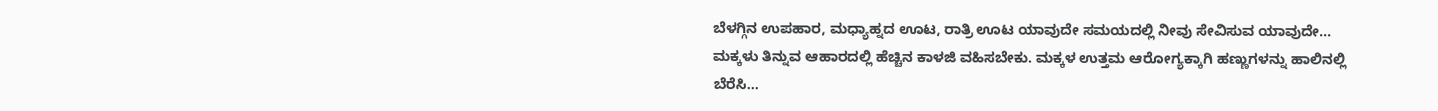ಬೆಳಗ್ಗಿನ ಉಪಹಾರ, ಮಧ್ಯಾಹ್ನದ ಊಟ, ರಾತ್ರಿ ಊಟ ಯಾವುದೇ ಸಮಯದಲ್ಲಿ ನೀವು ಸೇವಿಸುವ ಯಾವುದೇ…
ಮಕ್ಕಳು ತಿನ್ನುವ ಆಹಾರದಲ್ಲಿ ಹೆಚ್ಚಿನ ಕಾಳಜಿ ವಹಿಸಬೇಕು. ಮಕ್ಕಳ ಉತ್ತಮ ಆರೋಗ್ಯಕ್ಕಾಗಿ ಹಣ್ಣುಗಳನ್ನು ಹಾಲಿನಲ್ಲಿ ಬೆರೆಸಿ…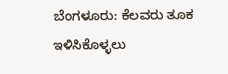ಬೆಂಗಳೂರು: ಕೆಲವರು ತೂಕ ಇಳಿಸಿಕೊಳ್ಳಲು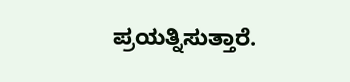ಪ್ರಯತ್ನಿಸುತ್ತಾರೆ.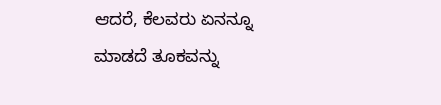ಆದರೆ, ಕೆಲವರು ಏನನ್ನೂ ಮಾಡದೆ ತೂಕವನ್ನು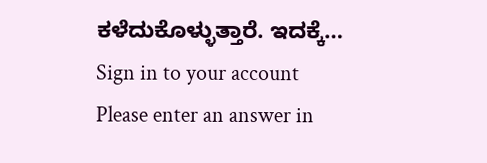ಕಳೆದುಕೊಳ್ಳುತ್ತಾರೆ. ಇದಕ್ಕೆ…
Sign in to your account
Please enter an answer in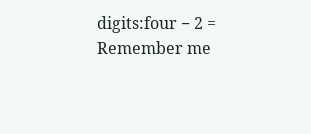digits:four − 2 =
Remember me